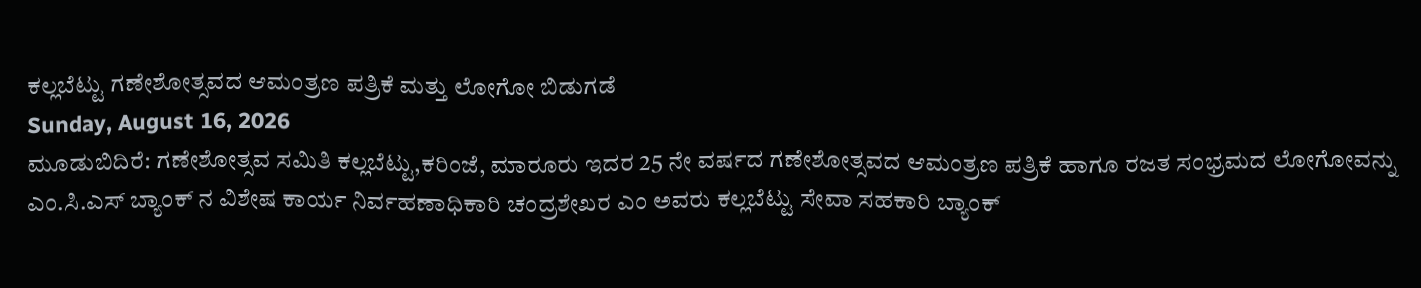ಕಲ್ಲಬೆಟ್ಟು ಗಣೇಶೋತ್ಸವದ ಆಮಂತ್ರಣ ಪತ್ರಿಕೆ ಮತ್ತು ಲೋಗೋ ಬಿಡುಗಡೆ
Sunday, August 16, 2026
ಮೂಡುಬಿದಿರೆ: ಗಣೇಶೋತ್ಸವ ಸಮಿತಿ ಕಲ್ಲಬೆಟ್ಟು,ಕರಿಂಜೆ, ಮಾರೂರು ಇದರ 25 ನೇ ವರ್ಷದ ಗಣೇಶೋತ್ಸವದ ಆಮಂತ್ರಣ ಪತ್ರಿಕೆ ಹಾಗೂ ರಜತ ಸಂಭ್ರಮದ ಲೋಗೋವನ್ನು ಎಂ.ಸಿ.ಎಸ್ ಬ್ಯಾಂಕ್ ನ ವಿಶೇಷ ಕಾರ್ಯ ನಿರ್ವಹಣಾಧಿಕಾರಿ ಚಂದ್ರಶೇಖರ ಎಂ ಅವರು ಕಲ್ಲಬೆಟ್ಟು ಸೇವಾ ಸಹಕಾರಿ ಬ್ಯಾಂಕ್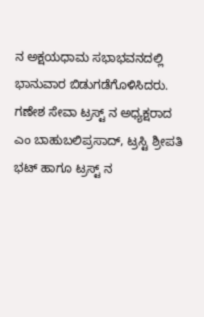ನ ಅಕ್ಷಯಧಾಮ ಸಭಾಭವನದಲ್ಲಿ ಭಾನುವಾರ ಬಿಡುಗಡೆಗೊಳಿಸಿದರು.
ಗಣೇಶ ಸೇವಾ ಟ್ರಸ್ಟ್ ನ ಅಧ್ಯಕ್ಷರಾದ ಎಂ ಬಾಹುಬಲಿಪ್ರಸಾದ್, ಟ್ರಸ್ಟಿ ಶ್ರೀಪತಿ ಭಟ್ ಹಾಗೂ ಟ್ರಸ್ಟ್ ನ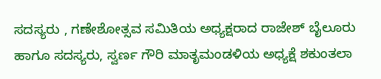ಸದಸ್ಯರು , ಗಣೇಶೋತ್ಸವ ಸಮಿತಿಯ ಅಧ್ಯಕ್ಷರಾದ ರಾಜೇಶ್ ಬೈಲೂರು ಹಾಗೂ ಸದಸ್ಯರು, ಸ್ವರ್ಣ ಗೌರಿ ಮಾತೃಮಂಡಳಿಯ ಅಧ್ಯಕ್ಷೆ ಶಕುಂತಲಾ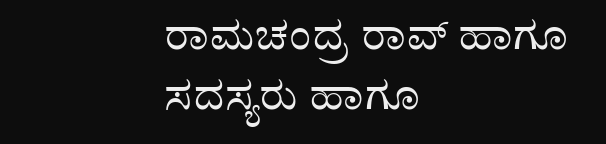ರಾಮಚಂದ್ರ ರಾವ್ ಹಾಗೂ ಸದಸ್ಯರು ಹಾಗೂ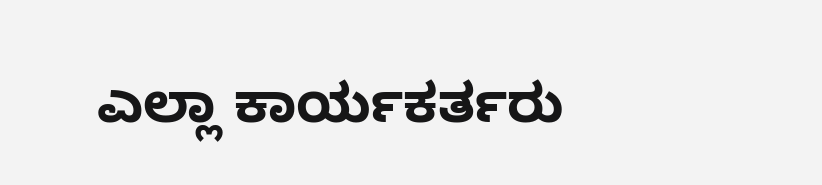ಎಲ್ಲಾ ಕಾರ್ಯಕರ್ತರು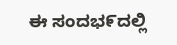ಈ ಸಂದಭ೯ದಲ್ಲಿ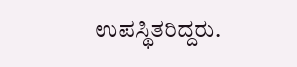ಉಪಸ್ಥಿತರಿದ್ದರು.